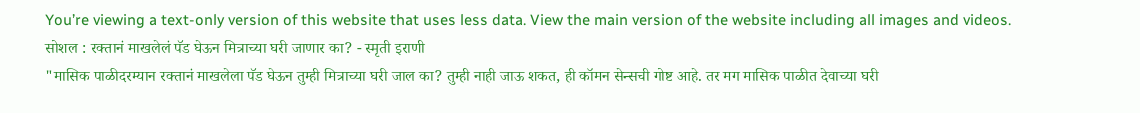You’re viewing a text-only version of this website that uses less data. View the main version of the website including all images and videos.
सोशल : रक्तानं माखलेलं पॅड घेऊन मित्राच्या घरी जाणार का? - स्मृती इराणी
"मासिक पाळीदरम्यान रक्तानं माखलेला पॅड घेऊन तुम्ही मित्राच्या घरी जाल का? तुम्ही नाही जाऊ शकत, ही कॉमन सेन्सची गोष्ट आहे. तर मग मासिक पाळीत देवाच्या घरी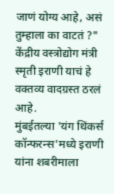जाणं योग्य आहे, असं तुम्हाला का वाटतं ?" केंद्रीय वस्त्रोद्योग मंत्री स्मृती इराणी याचं हे वक्तव्य वादग्रस्त ठरलं आहे.
मुंबईतल्या 'यंग थिंकर्स कॉन्फरन्स'मध्ये इराणी यांना शबरीमाला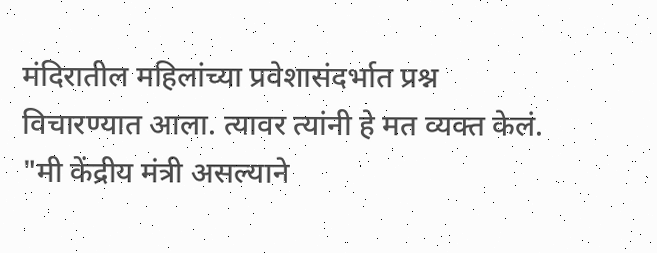मंदिरातील महिलांच्या प्रवेशासंदर्भात प्रश्न विचारण्यात आला. त्यावर त्यांनी हे मत व्यक्त केलं.
"मी केंद्रीय मंत्री असल्याने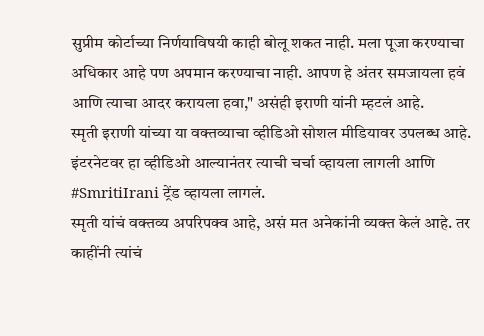सुप्रीम कोर्टाच्या निर्णयाविषयी काही बोलू शकत नाही. मला पूजा करण्याचा अधिकार आहे पण अपमान करण्याचा नाही. आपण हे अंतर समजायला हवं आणि त्याचा आदर करायला हवा," असंही इराणी यांनी म्हटलं आहे.
स्मृती इराणी यांच्या या वक्तव्याचा व्हीडिओ सोशल मीडियावर उपलब्ध आहे. इंटरनेटवर हा व्हीडिओ आल्यानंतर त्याची चर्चा व्हायला लागली आणि #SmritiIrani ट्रेंड व्हायला लागलं.
स्मृती यांचं वक्तव्य अपरिपक्व आहे, असं मत अनेकांनी व्यक्त केलं आहे. तर काहींनी त्यांचं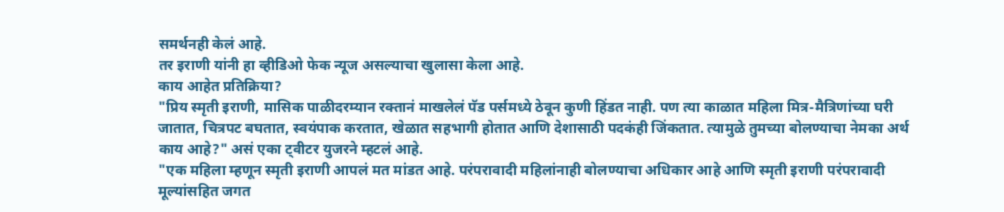समर्थनही केलं आहे.
तर इराणी यांनी हा व्हीडिओ फेक न्यूज असल्याचा खुलासा केला आहे.
काय आहेत प्रतिक्रिया?
"प्रिय स्मृती इराणी, मासिक पाळीदरम्यान रक्तानं माखलेलं पॅड पर्समध्ये ठेवून कुणी हिंडत नाही. पण त्या काळात महिला मित्र-मैत्रिणांच्या घरी जातात, चित्रपट बघतात, स्वयंपाक करतात, खेळात सहभागी होतात आणि देशासाठी पदकंही जिंकतात. त्यामुळे तुमच्या बोलण्याचा नेमका अर्थ काय आहे?" असं एका ट्वीटर युजरने म्हटलं आहे.
"एक महिला म्हणून स्मृती इराणी आपलं मत मांडत आहे. परंपरावादी महिलांनाही बोलण्याचा अधिकार आहे आणि स्मृती इराणी परंपरावादी मूल्यांसहित जगत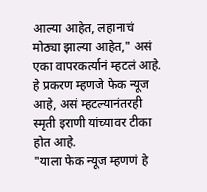आल्या आहेत, लहानाचं मोठ्या झाल्या आहेत," असं एका वापरकर्त्यानं म्हटलं आहे.
हे प्रकरण म्हणजे फेक न्यूज आहे, असं म्हटल्यानंतरही स्मृती इराणी यांच्यावर टीका होत आहे.
"याला फेक न्यूज म्हणणं हे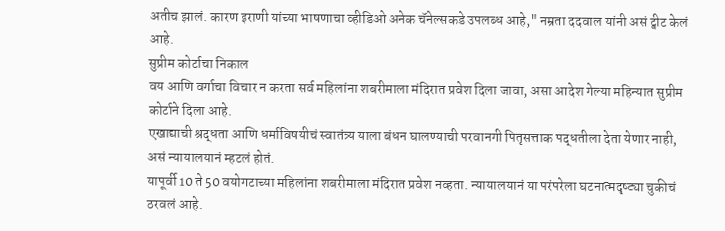अतीच झालं. कारण इराणी यांच्या भाषणाचा व्हीडिओ अनेक चॅनेल्सकडे उपलब्ध आहे," नम्रता ददवाल यांनी असं ट्वीट केलं आहे.
सुप्रीम कोर्टाचा निकाल
वय आणि वर्गाचा विचार न करता सर्व महिलांना शबरीमाला मंदिरात प्रवेश दिला जावा, असा आदेश गेल्या महिन्यात सुप्रीम कोर्टाने दिला आहे.
एखाद्याची श्रद्धता आणि धर्माविषयीचं स्वातंत्र्य याला बंधन घालण्याची परवानगी पितृसत्ताक पद्धतीला देता येणार नाही, असं न्यायालयानं म्हटलं होतं.
यापूर्वी 10 ते 50 वयोगटाच्या महिलांना शबरीमाला मंदिरात प्रवेश नव्हता. न्यायालयानं या परंपरेला घटनात्मदृष्ट्या चुकीचं ठरवलं आहे.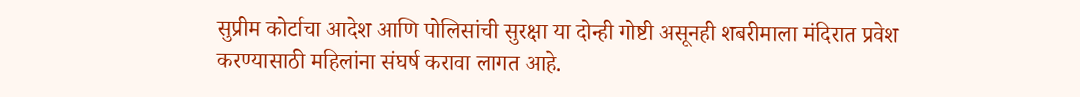सुप्रीम कोर्टाचा आदेश आणि पोलिसांची सुरक्षा या दोन्ही गोष्टी असूनही शबरीमाला मंदिरात प्रवेश करण्यासाठी महिलांना संघर्ष करावा लागत आहे.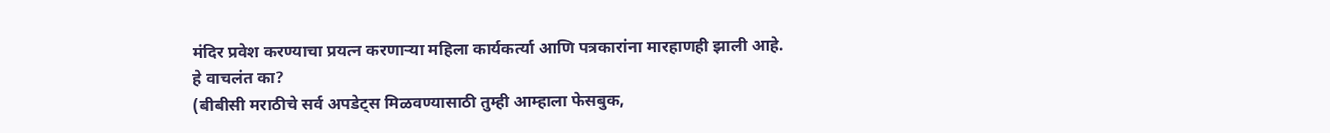मंदिर प्रवेश करण्याचा प्रयत्न करणाऱ्या महिला कार्यकर्त्या आणि पत्रकारांना मारहाणही झाली आहे.
हे वाचलंत का?
(बीबीसी मराठीचे सर्व अपडेट्स मिळवण्यासाठी तुम्ही आम्हाला फेसबुक,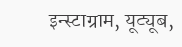इन्स्टाग्राम, यूट्यूब,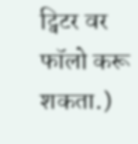ट्विटर वर फॉलो करू शकता.)